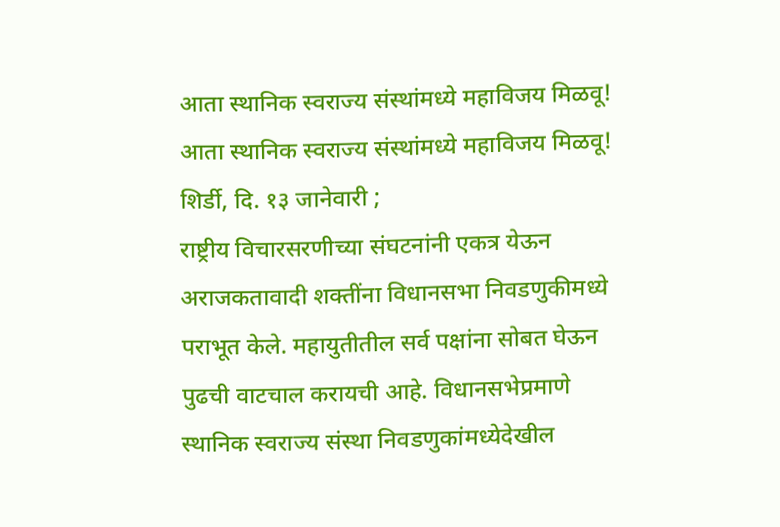आता स्थानिक स्वराज्य संस्थांमध्ये महाविजय मिळवू!
आता स्थानिक स्वराज्य संस्थांमध्ये महाविजय मिळवू!
शिर्डी, दि. १३ जानेवारी ;
राष्ट्रीय विचारसरणीच्या संघटनांनी एकत्र येऊन अराजकतावादी शक्तींना विधानसभा निवडणुकीमध्ये पराभूत केले. महायुतीतील सर्व पक्षांना सोबत घेऊन पुढची वाटचाल करायची आहे. विधानसभेप्रमाणे स्थानिक स्वराज्य संस्था निवडणुकांमध्येदेखील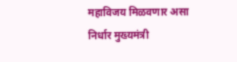महाविजय मिळवणार असा निर्धार मुख्यमंत्री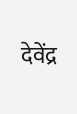देवेंद्र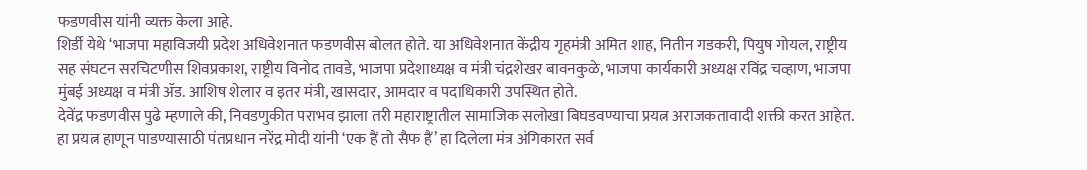फडणवीस यांनी व्यक्त केला आहे.
शिर्डी येथे ‘भाजपा महाविजयी प्रदेश अधिवेशनात फडणवीस बोलत होते. या अधिवेशनात केंद्रीय गृहमंत्री अमित शाह, नितीन गडकरी, पियुष गोयल, राष्ट्रीय सह संघटन सरचिटणीस शिवप्रकाश, राष्ट्रीय विनोद तावडे, भाजपा प्रदेशाध्यक्ष व मंत्री चंद्रशेखर बावनकुळे, भाजपा कार्यकारी अध्यक्ष रविंद्र चव्हाण, भाजपा मुंबई अध्यक्ष व मंत्री ॲड. आशिष शेलार व इतर मंत्री, खासदार, आमदार व पदाधिकारी उपस्थित होते.
देवेंद्र फडणवीस पुढे म्हणाले की, निवडणुकीत पराभव झाला तरी महाराष्ट्रातील सामाजिक सलोखा बिघडवण्याचा प्रयत्न अराजकतावादी शक्ती करत आहेत. हा प्रयत्न हाणून पाडण्यासाठी पंतप्रधान नरेंद्र मोदी यांनी ‘एक हैं तो सैफ हैं’ हा दिलेला मंत्र अंगिकारत सर्व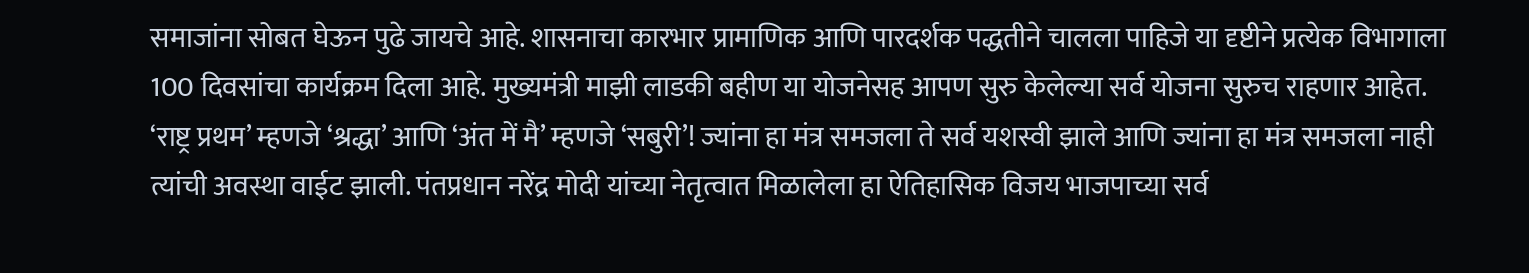समाजांना सोबत घेऊन पुढे जायचे आहे. शासनाचा कारभार प्रामाणिक आणि पारदर्शक पद्धतीने चालला पाहिजे या दृष्टीने प्रत्येक विभागाला 100 दिवसांचा कार्यक्रम दिला आहे. मुख्यमंत्री माझी लाडकी बहीण या योजनेसह आपण सुरु केलेल्या सर्व योजना सुरुच राहणार आहेत.
‘राष्ट्र प्रथम’ म्हणजे ‘श्रद्धा’ आणि ‘अंत में मै’ म्हणजे ‘सबुरी’! ज्यांना हा मंत्र समजला ते सर्व यशस्वी झाले आणि ज्यांना हा मंत्र समजला नाही त्यांची अवस्था वाईट झाली. पंतप्रधान नरेंद्र मोदी यांच्या नेतृत्वात मिळालेला हा ऐतिहासिक विजय भाजपाच्या सर्व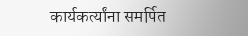कार्यकर्त्यांना समर्पित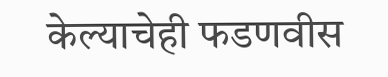केल्याचेही फडणवीस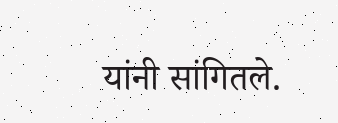यांनी सांगितले.